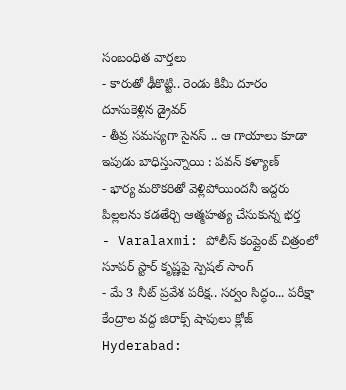సంబంధిత వార్తలు
- కారుతో ఢీకొట్టి.. రెండు కిమీ దూరం దూసుకెళ్లిన డ్రైవర్
- తీవ్ర సమస్యగా సైనస్ .. ఆ గాయాలు కూడా ఇపుడు బాధిస్తున్నాయి : పవన్ కళ్యాణ్
- భార్య మరొకరితో వెళ్లిపోయిందనీ ఇద్దరు పిల్లలను కడతేర్చి ఆత్మహత్య చేసుకున్న భర్త
- Varalaxmi: పోలీస్ కంప్లైంట్ చిత్రంలో సూపర్ స్టార్ కృష్ణపై స్పెషల్ సాంగ్
- మే 3 నీట్ ప్రవేశ పరీక్ష.. సర్వం సిద్ధం... పరీక్షా కేంద్రాల వద్ద జిరాక్స్ షాపులు క్లోజ్
Hyderabad: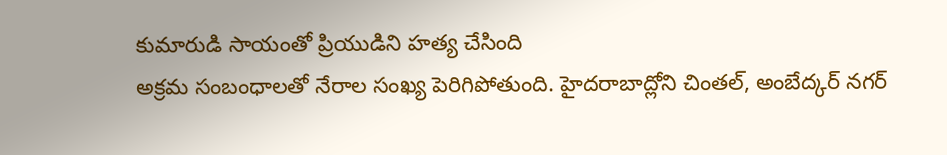కుమారుడి సాయంతో ప్రియుడిని హత్య చేసింది
అక్రమ సంబంధాలతో నేరాల సంఖ్య పెరిగిపోతుంది. హైదరాబాద్లోని చింతల్, అంబేద్కర్ నగర్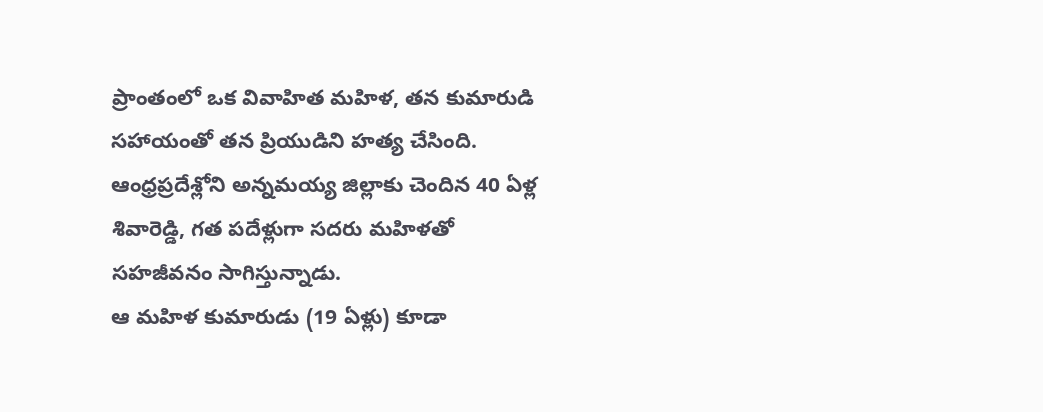ప్రాంతంలో ఒక వివాహిత మహిళ, తన కుమారుడి సహాయంతో తన ప్రియుడిని హత్య చేసింది. ఆంధ్రప్రదేశ్లోని అన్నమయ్య జిల్లాకు చెందిన 40 ఏళ్ల శివారెడ్డి, గత పదేళ్లుగా సదరు మహిళతో సహజీవనం సాగిస్తున్నాడు.
ఆ మహిళ కుమారుడు (19 ఏళ్లు) కూడా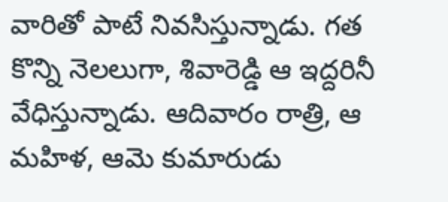వారితో పాటే నివసిస్తున్నాడు. గత కొన్ని నెలలుగా, శివారెడ్డి ఆ ఇద్దరినీ వేధిస్తున్నాడు. ఆదివారం రాత్రి, ఆ మహిళ, ఆమె కుమారుడు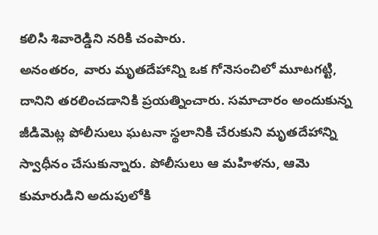కలిసి శివారెడ్డిని నరికి చంపారు.
అనంతరం, వారు మృతదేహాన్ని ఒక గోనెసంచిలో మూటగట్టి, దానిని తరలించడానికి ప్రయత్నించారు. సమాచారం అందుకున్న జీడిమెట్ల పోలీసులు ఘటనా స్థలానికి చేరుకుని మృతదేహాన్ని స్వాధీనం చేసుకున్నారు. పోలీసులు ఆ మహిళను, ఆమె కుమారుడిని అదుపులోకి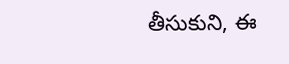తీసుకుని, ఈ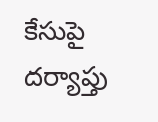కేసుపై దర్యాప్తు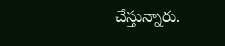చేస్తున్నారు.